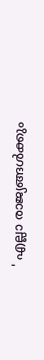' എല്ലാ രാജ്യങ്ങൾക്കും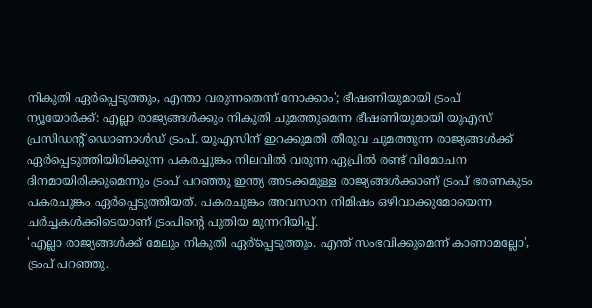നികുതി ഏർപ്പെടുത്തും, എന്താ വരുന്നതെന്ന് നോക്കാം'; ഭീഷണിയുമായി ട്രംപ്
ന്യൂയോർക്ക്: എല്ലാ രാജ്യങ്ങൾക്കും നികുതി ചുമത്തുമെന്ന ഭീഷണിയുമായി യുഎസ് പ്രസിഡന്റ് ഡൊണാൾഡ് ട്രംപ്. യുഎസിന് ഇറക്കുമതി തീരുവ ചുമത്തുന്ന രാജ്യങ്ങൾക്ക് ഏർപ്പെടുത്തിയിരിക്കുന്ന പകരച്ചുങ്കം നിലവിൽ വരുന്ന ഏപ്രിൽ രണ്ട് വിമോചന ദിനമായിരിക്കുമെന്നും ട്രംപ് പറഞ്ഞു ഇന്ത്യ അടക്കമുള്ള രാജ്യങ്ങൾക്കാണ് ട്രംപ് ഭരണകുടം പകരചുങ്കം ഏർപ്പെടുത്തിയത്. പകരചുങ്കം അവസാന നിമിഷം ഒഴിവാക്കുമോയെന്ന ചർച്ചകൾക്കിടെയാണ് ട്രംപിന്റെ പുതിയ മുന്നറിയിപ്പ്.
'എല്ലാ രാജ്യങ്ങൾക്ക് മേലും നികുതി ഏർ്പ്പെടുത്തും. എന്ത് സംഭവിക്കുമെന്ന് കാണാമല്ലോ', ട്രംപ് പറഞ്ഞു.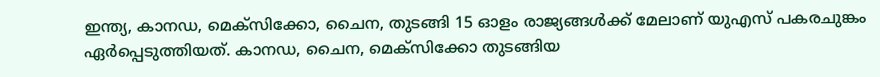ഇന്ത്യ, കാനഡ, മെക്സിക്കോ, ചൈന, തുടങ്ങി 15 ഓളം രാജ്യങ്ങൾക്ക് മേലാണ് യുഎസ് പകരചുങ്കം ഏർപ്പെടുത്തിയത്. കാനഡ, ചൈന, മെക്സിക്കോ തുടങ്ങിയ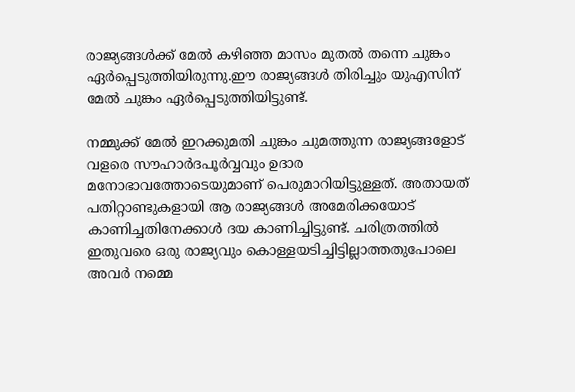രാജ്യങ്ങൾക്ക് മേൽ കഴിഞ്ഞ മാസം മുതൽ തന്നെ ചുങ്കം ഏർപ്പെടുത്തിയിരുന്നു.ഈ രാജ്യങ്ങൾ തിരിച്ചും യുഎസിന് മേൽ ചുങ്കം ഏർപ്പെടുത്തിയിട്ടുണ്ട്.

നമ്മുക്ക് മേൽ ഇറക്കുമതി ചുങ്കം ചുമത്തുന്ന രാജ്യങ്ങളോട് വളരെ സൗഹാർദപൂർവ്വവും ഉദാര മനോഭാവത്തോടെയുമാണ് പെരുമാറിയിട്ടുള്ളത്. അതായത് പതിറ്റാണ്ടുകളായി ആ രാജ്യങ്ങൾ അമേരിക്കയോട് കാണിച്ചതിനേക്കാൾ ദയ കാണിച്ചിട്ടുണ്ട്. ചരിത്രത്തിൽ ഇതുവരെ ഒരു രാജ്യവും കൊള്ളയടിച്ചിട്ടില്ലാത്തതുപോലെ അവർ നമ്മെ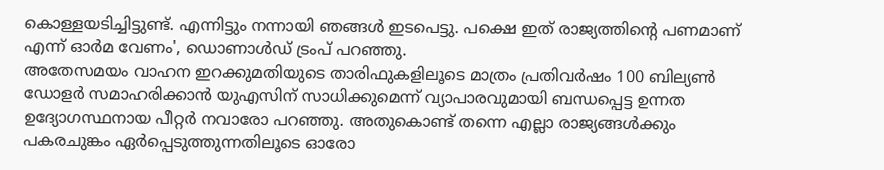കൊള്ളയടിച്ചിട്ടുണ്ട്. എന്നിട്ടും നന്നായി ഞങ്ങൾ ഇടപെട്ടു. പക്ഷെ ഇത് രാജ്യത്തിന്റെ പണമാണ് എന്ന് ഓർമ വേണം', ഡൊണാൾഡ് ട്രംപ് പറഞ്ഞു.
അതേസമയം വാഹന ഇറക്കുമതിയുടെ താരിഫുകളിലൂടെ മാത്രം പ്രതിവർഷം 100 ബില്യൺ ഡോളർ സമാഹരിക്കാൻ യുഎസിന് സാധിക്കുമെന്ന് വ്യാപാരവുമായി ബന്ധപ്പെട്ട ഉന്നത ഉദ്യോഗസ്ഥനായ പീറ്റർ നവാരോ പറഞ്ഞു. അതുകൊണ്ട് തന്നെ എല്ലാ രാജ്യങ്ങൾക്കും പകരചുങ്കം ഏർപ്പെടുത്തുന്നതിലൂടെ ഓരോ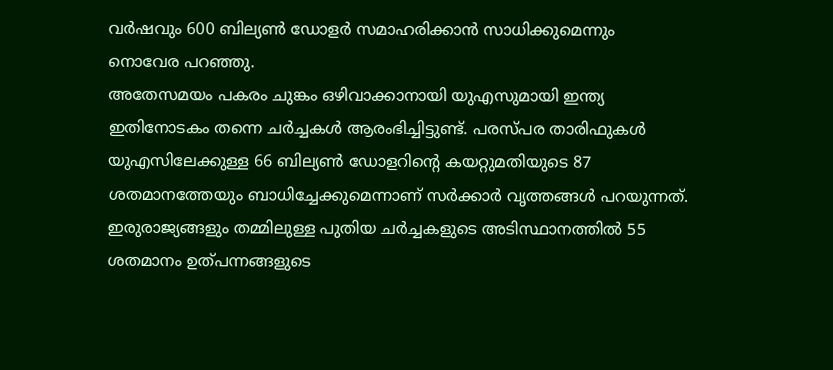വർഷവും 600 ബില്യൺ ഡോളർ സമാഹരിക്കാൻ സാധിക്കുമെന്നും നൊവേര പറഞ്ഞു.
അതേസമയം പകരം ചുങ്കം ഒഴിവാക്കാനായി യുഎസുമായി ഇന്ത്യ ഇതിനോടകം തന്നെ ചർച്ചകൾ ആരംഭിച്ചിട്ടുണ്ട്. പരസ്പര താരിഫുകൾ യുഎസിലേക്കുള്ള 66 ബില്യൺ ഡോളറിന്റെ കയറ്റുമതിയുടെ 87 ശതമാനത്തേയും ബാധിച്ചേക്കുമെന്നാണ് സർക്കാർ വൃത്തങ്ങൾ പറയുന്നത്. ഇരുരാജ്യങ്ങളും തമ്മിലുള്ള പുതിയ ചർച്ചകളുടെ അടിസ്ഥാനത്തിൽ 55 ശതമാനം ഉത്പന്നങ്ങളുടെ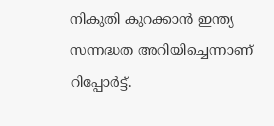നികുതി കുറക്കാൻ ഇന്ത്യ സന്നദ്ധത അറിയിച്ചെന്നാണ് റിപ്പോർട്ട്.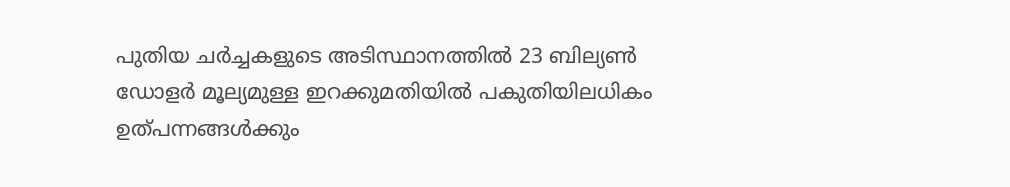പുതിയ ചർച്ചകളുടെ അടിസ്ഥാനത്തിൽ 23 ബില്യൺ ഡോളർ മൂല്യമുള്ള ഇറക്കുമതിയിൽ പകുതിയിലധികം ഉത്പന്നങ്ങൾക്കും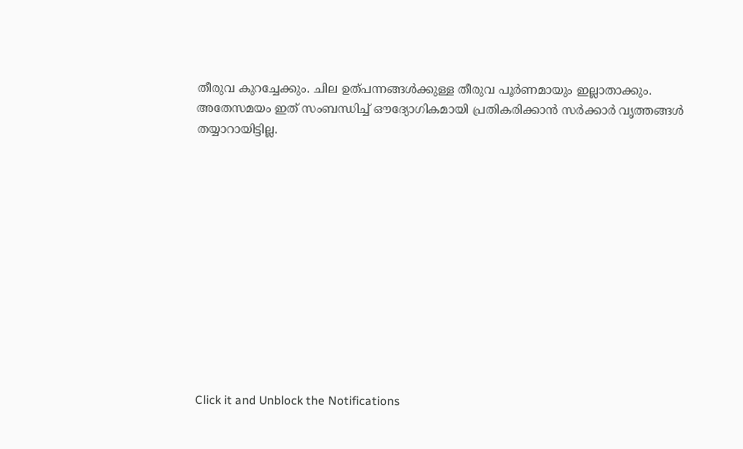തീരുവ കുറച്ചേക്കും. ചില ഉത്പന്നങ്ങൾക്കുള്ള തീരുവ പൂർണമായും ഇല്ലാതാക്കും. അതേസമയം ഇത് സംബന്ധിച്ച് ഔദ്യോഗികമായി പ്രതികരിക്കാൻ സർക്കാർ വൃത്തങ്ങൾ തയ്യാറായിട്ടില്ല.












Click it and Unblock the Notifications